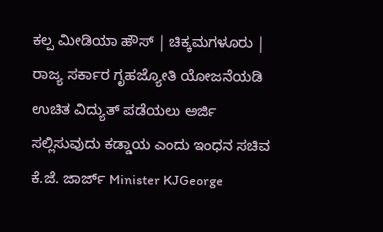ಕಲ್ಪ ಮೀಡಿಯಾ ಹೌಸ್ | ಚಿಕ್ಕಮಗಳೂರು |
ರಾಜ್ಯ ಸರ್ಕಾರ ಗೃಹಜ್ಯೋತಿ ಯೋಜನೆಯಡಿ ಉಚಿತ ವಿದ್ಯುತ್ ಪಡೆಯಲು ಅರ್ಜಿ ಸಲ್ಲಿಸುವುದು ಕಡ್ಡಾಯ ಎಂದು ಇಂಧನ ಸಚಿವ ಕೆ.ಜೆ. ಜಾರ್ಜ್ Minister KJGeorge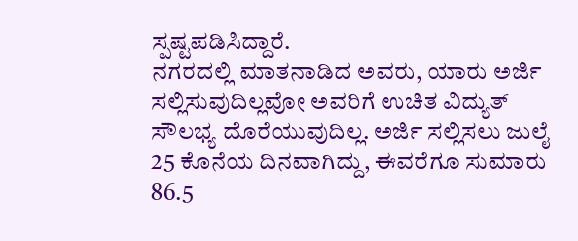ಸ್ಪಷ್ಟಪಡಿಸಿದ್ದಾರೆ.
ನಗರದಲ್ಲಿ ಮಾತನಾಡಿದ ಅವರು, ಯಾರು ಅರ್ಜಿ ಸಲ್ಲಿಸುವುದಿಲ್ಲವೋ ಅವರಿಗೆ ಉಚಿತ ವಿದ್ಯುತ್ ಸೌಲಭ್ಯ ದೊರೆಯುವುದಿಲ್ಲ. ಅರ್ಜಿ ಸಲ್ಲಿಸಲು ಜುಲೈ 25 ಕೊನೆಯ ದಿನವಾಗಿದ್ದು, ಈವರೆಗೂ ಸುಮಾರು 86.5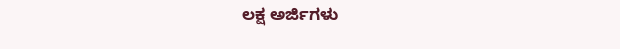ಲಕ್ಷ ಅರ್ಜಿಗಳು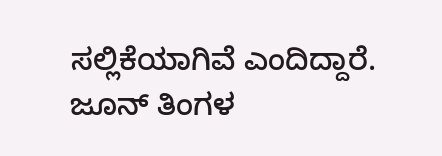ಸಲ್ಲಿಕೆಯಾಗಿವೆ ಎಂದಿದ್ದಾರೆ.
ಜೂನ್ ತಿಂಗಳ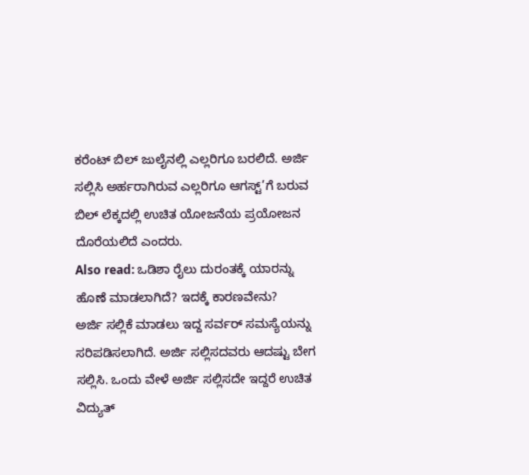ಕರೆಂಟ್ ಬಿಲ್ ಜುಲೈನಲ್ಲಿ ಎಲ್ಲರಿಗೂ ಬರಲಿದೆ. ಅರ್ಜಿ ಸಲ್ಲಿಸಿ ಅರ್ಹರಾಗಿರುವ ಎಲ್ಲರಿಗೂ ಆಗಸ್ಟ್’ಗೆ ಬರುವ ಬಿಲ್ ಲೆಕ್ಕದಲ್ಲಿ ಉಚಿತ ಯೋಜನೆಯ ಪ್ರಯೋಜನ ದೊರೆಯಲಿದೆ ಎಂದರು.
Also read: ಒಡಿಶಾ ರೈಲು ದುರಂತಕ್ಕೆ ಯಾರನ್ನು ಹೊಣೆ ಮಾಡಲಾಗಿದೆ? ಇದಕ್ಕೆ ಕಾರಣವೇನು?
ಅರ್ಜಿ ಸಲ್ಲಿಕೆ ಮಾಡಲು ಇದ್ದ ಸರ್ವರ್ ಸಮಸ್ಯೆಯನ್ನು ಸರಿಪಡಿಸಲಾಗಿದೆ. ಅರ್ಜಿ ಸಲ್ಲಿಸದವರು ಆದಷ್ಟು ಬೇಗ ಸಲ್ಲಿಸಿ. ಒಂದು ವೇಳೆ ಅರ್ಜಿ ಸಲ್ಲಿಸದೇ ಇದ್ದರೆ ಉಚಿತ ವಿದ್ಯುತ್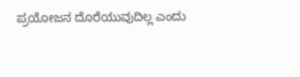ಪ್ರಯೋಜನ ದೊರೆಯುವುದಿಲ್ಲ ಎಂದು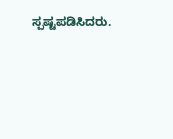ಸ್ಪಷ್ಟಪಡಿಸಿದರು.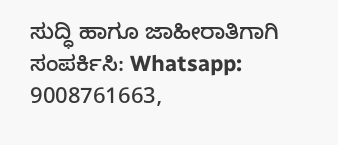ಸುದ್ಧಿ ಹಾಗೂ ಜಾಹೀರಾತಿಗಾಗಿ ಸಂಪರ್ಕಿಸಿ: Whatsapp: 9008761663,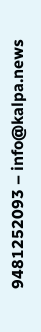9481252093 – info@kalpa.news